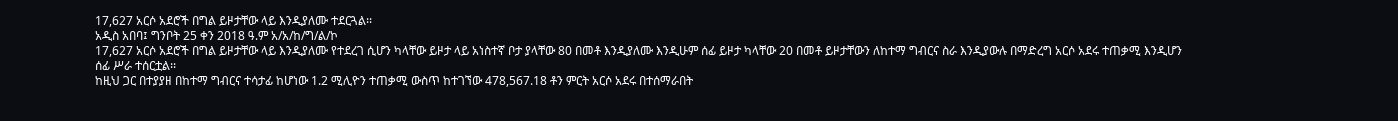17,627 አርሶ አደሮች በግል ይዞታቸው ላይ እንዲያለሙ ተደርጓል፡፡
አዲስ አበባ፤ ግንቦት 25 ቀን 2018 ዓ.ም አ/አ/ከ/ግ/ል/ኮ
17,627 አርሶ አደሮች በግል ይዞታቸው ላይ እንዲያለሙ የተደረገ ሲሆን ካላቸው ይዞታ ላይ አነስተኛ ቦታ ያላቸው 80 በመቶ እንዲያለሙ እንዲሁም ሰፊ ይዞታ ካላቸው 20 በመቶ ይዞታቸውን ለከተማ ግብርና ስራ እንዲያውሉ በማድረግ አርሶ አደሩ ተጠቃሚ እንዲሆን ሰፊ ሥራ ተሰርቷል፡፡
ከዚህ ጋር በተያያዘ በከተማ ግብርና ተሳታፊ ከሆነው 1.2 ሚሊዮን ተጠቃሚ ውስጥ ከተገኘው 478,567.18 ቶን ምርት አርሶ አደሩ በተሰማራበት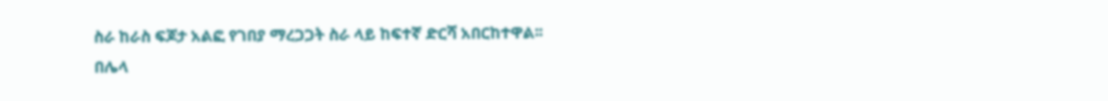ስራ ከራስ ፍጆታ አልፎ የገበያ ማረጋጋት ስራ ላይ ከፍተኛ ድርሻ አበርከተዋል፡፡
በሌላ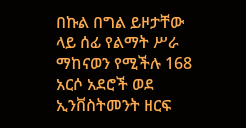በኩል በግል ይዞታቸው ላይ ሰፊ የልማት ሥራ ማከናወን የሚችሉ 168 አርሶ አደሮች ወደ ኢንቨስትመንት ዘርፍ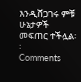እንዲሸጋገሩ ምቹ ሁኔታዎች መፍጠር ተችሏል፡፡
Comments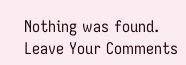Nothing was found.
Leave Your Comments